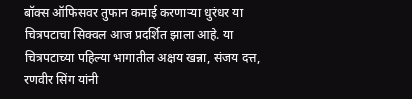बॉक्स ऑफिसवर तुफान कमाई करणाऱ्या धुरंधर या चित्रपटाचा सिक्वल आज प्रदर्शित झाला आहे. या चित्रपटाच्या पहिल्या भागातील अक्षय खन्ना, संजय दत्त, रणवीर सिंग यांनी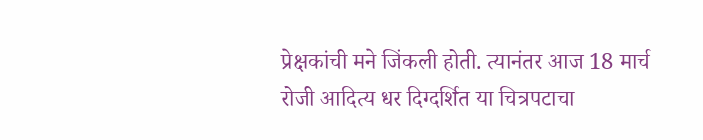प्रेक्षकांची मने जिंकली होती. त्यानंतर आज 18 मार्च रोजी आदित्य धर दिग्दर्शित या चित्रपटाचा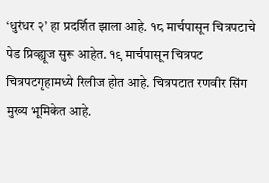‘धुरंधर २’ हा प्रदर्शित झाला आहे. १८ मार्चपासून चित्रपटाचे पेड प्रिव्ह्यूज सुरू आहेत. १९ मार्चपासून चित्रपट चित्रपटगृहामध्ये रिलीज होत आहे. चित्रपटात रणवीर सिंग मुख्य भूमिकेत आहे.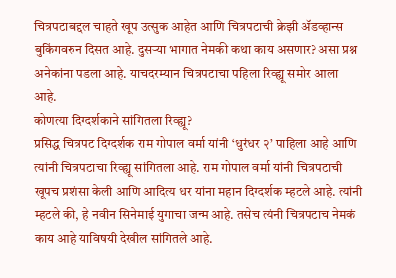चित्रपटाबद्दल चाहते खूप उत्सुक आहेत आणि चित्रपटाची क्रेझी ॲडव्हान्स बुकिंगवरुन दिसत आहे. दुसऱ्या भागात नेमकी कथा काय असणार? असा प्रश्न अनेकांना पडला आहे. याचदरम्यान चित्रपटाचा पहिला रिव्ह्यू समोर आला आहे.
कोणत्या दिग्दर्शकाने सांगितला रिव्ह्यू?
प्रसिद्ध चित्रपट दिग्दर्शक राम गोपाल वर्मा यांनी ‘धुरंधर २’ पाहिला आहे आणि त्यांनी चित्रपटाचा रिव्ह्यू सांगितला आहे. राम गोपाल वर्मा यांनी चित्रपटाची खूपच प्रशंसा केली आणि आदित्य धर यांना महान दिग्दर्शक म्हटले आहे. त्यांनी म्हटले की, हे नवीन सिनेमाई युगाचा जन्म आहे. तसेच त्यंनी चित्रपटाच नेमकं काय आहे याविषयी देखील सांगितले आहे.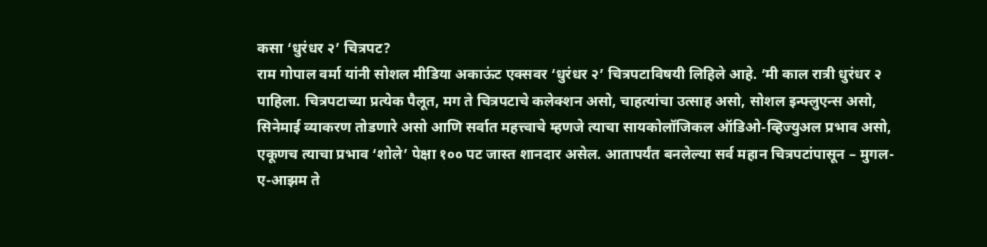कसा ‘धुरंधर २’ चित्रपट?
राम गोपाल वर्मा यांनी सोशल मीडिया अकाऊंट एक्सवर ‘धुरंधर २’ चित्रपटाविषयी लिहिले आहे. ‘मी काल रात्री धुरंधर २ पाहिला. चित्रपटाच्या प्रत्येक पैलूत, मग ते चित्रपटाचे कलेक्शन असो, चाहत्यांचा उत्साह असो, सोशल इन्फ्लुएन्स असो, सिनेमाई व्याकरण तोडणारे असो आणि सर्वात महत्त्वाचे म्हणजे त्याचा सायकोलॉजिकल ऑडिओ-व्हिज्युअल प्रभाव असो, एकूणच त्याचा प्रभाव ‘शोले’ पेक्षा १०० पट जास्त शानदार असेल. आतापर्यंत बनलेल्या सर्व महान चित्रपटांपासून – मुगल-ए-आझम ते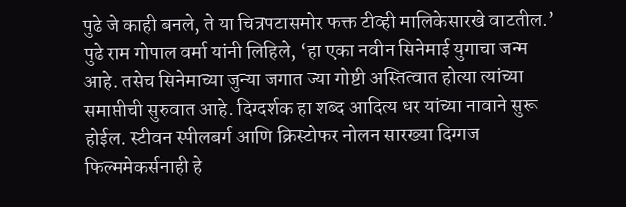पुढे जे काही बनले, ते या चित्रपटासमोर फक्त टीव्ही मालिकेसारखे वाटतील.’
पुढे राम गोपाल वर्मा यांनी लिहिले, ‘हा एका नवीन सिनेमाई युगाचा जन्म आहे. तसेच सिनेमाच्या जुन्या जगात ज्या गोष्टी अस्तित्वात होत्या त्यांच्या समाप्तीची सुरुवात आहे. दिग्दर्शक हा शब्द आदित्य धर यांच्या नावाने सुरू होईल. स्टीवन स्पीलबर्ग आणि क्रिस्टोफर नोलन सारख्या दिग्गज फिल्ममेकर्सनाही हे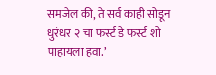समजेल की, ते सर्व काही सोडून धुरंधर २ चा फर्स्ट डे फर्स्ट शो पाहायला हवा.’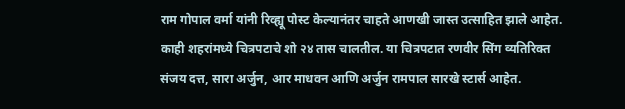राम गोपाल वर्मा यांनी रिव्ह्यू पोस्ट केल्यानंतर चाहते आणखी जास्त उत्साहित झाले आहेत. काही शहरांमध्ये चित्रपटाचे शो २४ तास चालतील. या चित्रपटात रणवीर सिंग व्यतिरिक्त संजय दत्त, सारा अर्जुन, आर माधवन आणि अर्जुन रामपाल सारखे स्टार्स आहेत.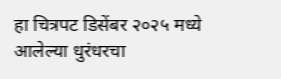हा चित्रपट डिसेंबर २०२५ मध्ये आलेल्या धुरंधरचा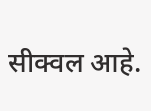सीक्वल आहे.